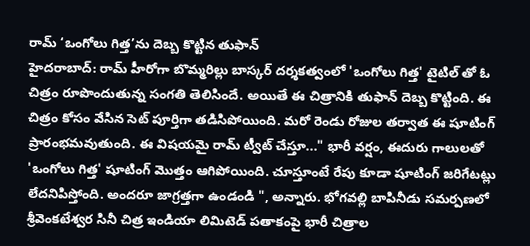రామ్ ‘ఒంగోలు గిత్త’ను దెబ్బ కొట్టిన తుఫాన్
హైదరాబాద్: రామ్ హీరోగా బొమ్మరిల్లు బాస్కర్ దర్శకత్వంలో 'ఒంగోలు గిత్త' టైటిల్ తో ఓ చిత్రం రూపొందుతున్న సంగతి తెలిసిందే. అయితే ఈ చిత్రానికి తుఫాన్ దెబ్బ కొట్టింది. ఈ చిత్రం కోసం వేసిన సెట్ పూర్తిగా తడిసిపోయింది. మరో రెండు రోజుల తర్వాత ఈ షూటింగ్ ప్రారంభమవుతుంది. ఈ విషయమై రామ్ ట్వీట్ చేస్తూ..." భారీ వర్షం, ఈదురు గాలులతో 'ఒంగోలు గిత్త' షూటింగ్ మొత్తం ఆగిపోయింది. చూస్తూంటే రేపు కూడా షూటింగ్ జరిగేటట్లు లేదనిపిస్తోంది. అందరూ జాగ్రత్తగా ఉండండి ", అన్నారు. భోగవల్లి బాపినీడు సమర్పణలో శ్రీవెంకటేశ్వర సినీ చిత్ర ఇండియా లిమిటెడ్ పతాకంపై భారీ చిత్రాల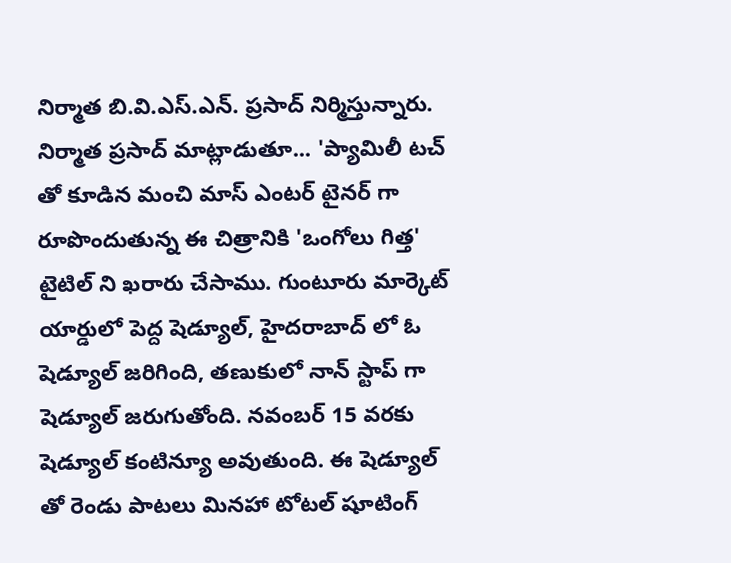నిర్మాత బి.వి.ఎస్.ఎన్. ప్రసాద్ నిర్మిస్తున్నారు.
నిర్మాత ప్రసాద్ మాట్లాడుతూ... 'ప్యామిలీ టచ్ తో కూడిన మంచి మాస్ ఎంటర్ టైనర్ గా రూపొందుతున్న ఈ చిత్రానికి 'ఒంగోలు గిత్త' టైటిల్ ని ఖరారు చేసాము. గుంటూరు మార్కెట్ యార్డులో పెద్ద షెడ్యూల్, హైదరాబాద్ లో ఓ షెడ్యూల్ జరిగింది, తణుకులో నాన్ స్టాప్ గా షెడ్యూల్ జరుగుతోంది. నవంబర్ 15 వరకు షెడ్యూల్ కంటిన్యూ అవుతుంది. ఈ షెడ్యూల్ తో రెండు పాటలు మినహా టోటల్ షూటింగ్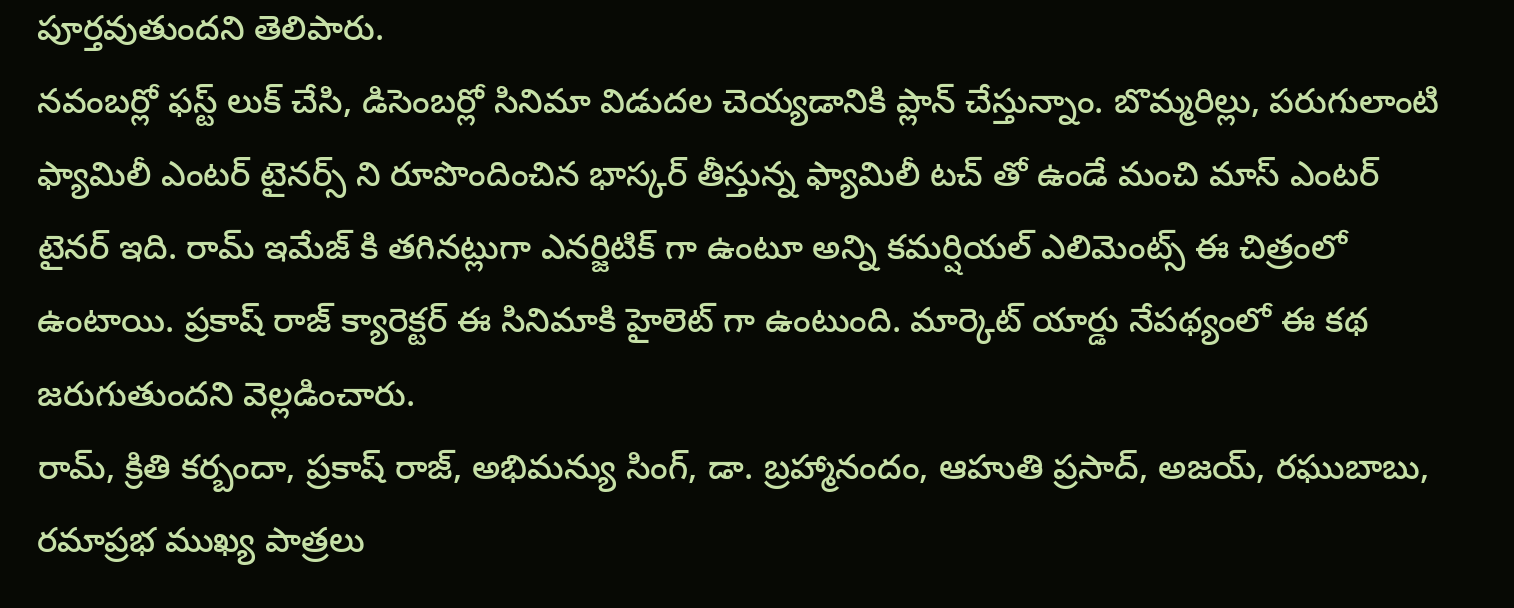పూర్తవుతుందని తెలిపారు.
నవంబర్లో ఫస్ట్ లుక్ చేసి, డిసెంబర్లో సినిమా విడుదల చెయ్యడానికి ప్లాన్ చేస్తున్నాం. బొమ్మరిల్లు, పరుగులాంటి ఫ్యామిలీ ఎంటర్ టైనర్స్ ని రూపొందించిన భాస్కర్ తీస్తున్న ఫ్యామిలీ టచ్ తో ఉండే మంచి మాస్ ఎంటర్ టైనర్ ఇది. రామ్ ఇమేజ్ కి తగినట్లుగా ఎనర్జిటిక్ గా ఉంటూ అన్ని కమర్షియల్ ఎలిమెంట్స్ ఈ చిత్రంలో ఉంటాయి. ప్రకాష్ రాజ్ క్యారెక్టర్ ఈ సినిమాకి హైలెట్ గా ఉంటుంది. మార్కెట్ యార్డు నేపథ్యంలో ఈ కథ జరుగుతుందని వెల్లడించారు.
రామ్, క్రితి కర్బందా, ప్రకాష్ రాజ్, అభిమన్యు సింగ్, డా. బ్రహ్మానందం, ఆహుతి ప్రసాద్, అజయ్, రఘుబాబు, రమాప్రభ ముఖ్య పాత్రలు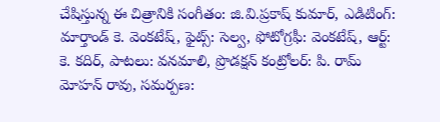చేషిస్తున్న ఈ చిత్రానికి సంగీతం: జి.వి.ప్రకాష్ కుమార్, ఎడిటింగ్: మార్తాండ్ కె. వెంకటేష్, ఫైట్స్: సెల్వ, ఫోటోగ్రఫీ: వెంకటేష్, ఆర్ట్: కె. కదిర్, పాటలు: వనమాలి, ప్రొడక్షన్ కంట్రోలర్: పి. రామ్ మోహన్ రావు, సమర్పణ: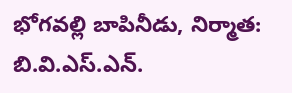భోగవల్లి బాపినీడు, నిర్మాత: బి.వి.ఎస్.ఎన్.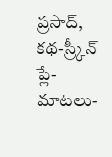ప్రసాద్, కథ-స్ర్కీన్ ప్లే-మాటలు-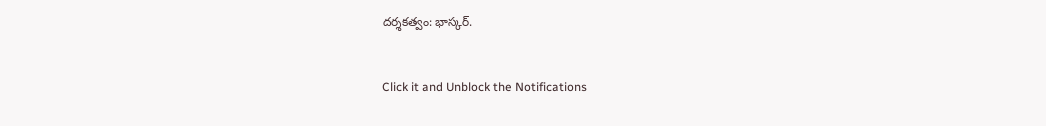దర్శకత్వం: భాస్కర్.


Click it and Unblock the Notifications